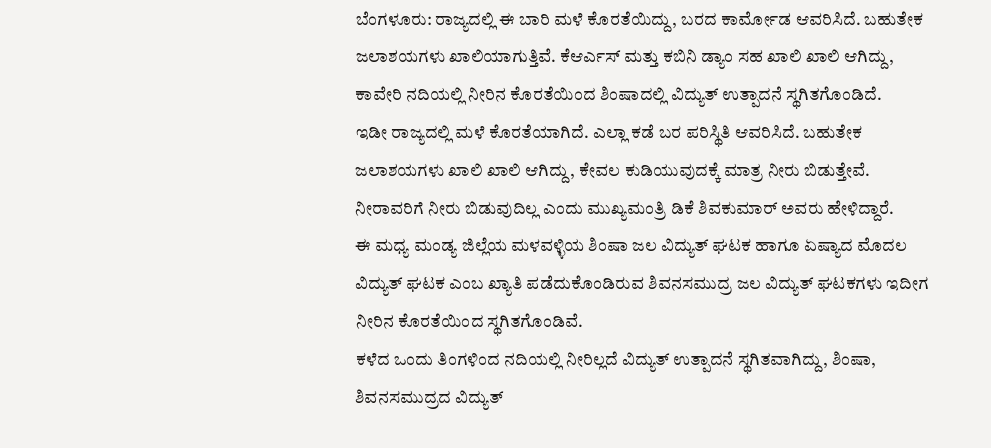ಬೆಂಗಳೂರು: ರಾಜ್ಯದಲ್ಲಿ ಈ ಬಾರಿ ಮಳೆ ಕೊರತೆಯಿದ್ದು, ಬರದ ಕಾರ್ಮೋಡ ಆವರಿಸಿದೆ. ಬಹುತೇಕ ಜಲಾಶಯಗಳು ಖಾಲಿಯಾಗುತ್ತಿವೆ. ಕೆಆರ್ಎಸ್ ಮತ್ತು ಕಬಿನಿ ಡ್ಯಾಂ ಸಹ ಖಾಲಿ ಖಾಲಿ ಆಗಿದ್ದು, ಕಾವೇರಿ ನದಿಯಲ್ಲಿ ನೀರಿನ ಕೊರತೆಯಿಂದ ಶಿಂಷಾದಲ್ಲಿ ವಿದ್ಯುತ್ ಉತ್ಪಾದನೆ ಸ್ಥಗಿತಗೊಂಡಿದೆ.
ಇಡೀ ರಾಜ್ಯದಲ್ಲಿ ಮಳೆ ಕೊರತೆಯಾಗಿದೆ. ಎಲ್ಲಾ ಕಡೆ ಬರ ಪರಿಸ್ಥಿತಿ ಆವರಿಸಿದೆ. ಬಹುತೇಕ ಜಲಾಶಯಗಳು ಖಾಲಿ ಖಾಲಿ ಆಗಿದ್ದು, ಕೇವಲ ಕುಡಿಯುವುದಕ್ಕೆ ಮಾತ್ರ ನೀರು ಬಿಡುತ್ತೇವೆ. ನೀರಾವರಿಗೆ ನೀರು ಬಿಡುವುದಿಲ್ಲ ಎಂದು ಮುಖ್ಯಮಂತ್ರಿ ಡಿಕೆ ಶಿವಕುಮಾರ್ ಅವರು ಹೇಳಿದ್ದಾರೆ.
ಈ ಮಧ್ಯ ಮಂಡ್ಯ ಜಿಲ್ಲೆಯ ಮಳವಳ್ಳಿಯ ಶಿಂಷಾ ಜಲ ವಿದ್ಯುತ್ ಘಟಕ ಹಾಗೂ ಏಷ್ಯಾದ ಮೊದಲ ವಿದ್ಯುತ್ ಘಟಕ ಎಂಬ ಖ್ಯಾತಿ ಪಡೆದುಕೊಂಡಿರುವ ಶಿವನಸಮುದ್ರ ಜಲ ವಿದ್ಯುತ್ ಘಟಕಗಳು ಇದೀಗ ನೀರಿನ ಕೊರತೆಯಿಂದ ಸ್ಥಗಿತಗೊಂಡಿವೆ.
ಕಳೆದ ಒಂದು ತಿಂಗಳಿಂದ ನದಿಯಲ್ಲಿ ನೀರಿಲ್ಲದೆ ವಿದ್ಯುತ್ ಉತ್ಪಾದನೆ ಸ್ಥಗಿತವಾಗಿದ್ದು, ಶಿಂಷಾ, ಶಿವನಸಮುದ್ರದ ವಿದ್ಯುತ್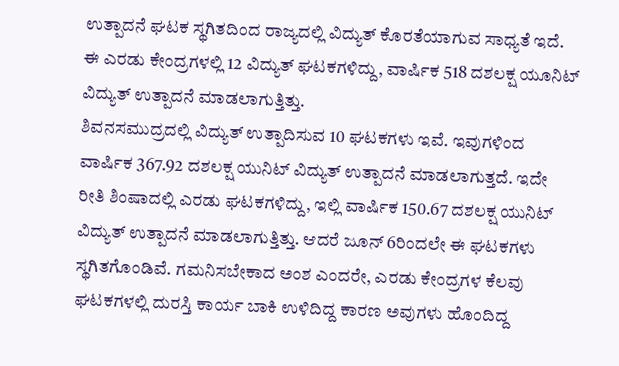ಉತ್ಪಾದನೆ ಘಟಕ ಸ್ಥಗಿತದಿಂದ ರಾಜ್ಯದಲ್ಲಿ ವಿದ್ಯುತ್ ಕೊರತೆಯಾಗುವ ಸಾಧ್ಯತೆ ಇದೆ. ಈ ಎರಡು ಕೇಂದ್ರಗಳಲ್ಲಿ 12 ವಿದ್ಯುತ್ ಘಟಕಗಳಿದ್ದು, ವಾರ್ಷಿಕ 518 ದಶಲಕ್ಷ ಯೂನಿಟ್ ವಿದ್ಯುತ್ ಉತ್ಪಾದನೆ ಮಾಡಲಾಗುತ್ತಿತ್ತು.
ಶಿವನಸಮುದ್ರದಲ್ಲಿ ವಿದ್ಯುತ್ ಉತ್ಪಾದಿಸುವ 10 ಘಟಕಗಳು ಇವೆ. ಇವುಗಳಿಂದ ವಾರ್ಷಿಕ 367.92 ದಶಲಕ್ಷ ಯುನಿಟ್ ವಿದ್ಯುತ್ ಉತ್ಪಾದನೆ ಮಾಡಲಾಗುತ್ತದೆ. ಇದೇ ರೀತಿ ಶಿಂಷಾದಲ್ಲಿ ಎರಡು ಘಟಕಗಳಿದ್ದು, ಇಲ್ಲಿ ವಾರ್ಷಿಕ 150.67 ದಶಲಕ್ಷ ಯುನಿಟ್ ವಿದ್ಯುತ್ ಉತ್ಪಾದನೆ ಮಾಡಲಾಗುತ್ತಿತ್ತು. ಆದರೆ ಜೂನ್ 6ರಿಂದಲೇ ಈ ಘಟಕಗಳು ಸ್ಥಗಿತಗೊಂಡಿವೆ. ಗಮನಿಸಬೇಕಾದ ಅಂಶ ಎಂದರೇ, ಎರಡು ಕೇಂದ್ರಗಳ ಕೆಲವು ಘಟಕಗಳಲ್ಲಿ ದುರಸ್ತಿ ಕಾರ್ಯ ಬಾಕಿ ಉಳಿದಿದ್ದ ಕಾರಣ ಅವುಗಳು ಹೊಂದಿದ್ದ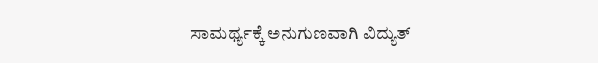ಸಾಮರ್ಥ್ಯಕ್ಕೆ ಅನುಗುಣವಾಗಿ ವಿದ್ಯುತ್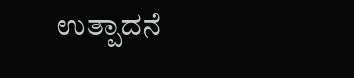ಉತ್ಪಾದನೆ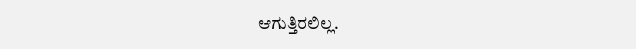ಆಗುತ್ತಿರಲಿಲ್ಲ.